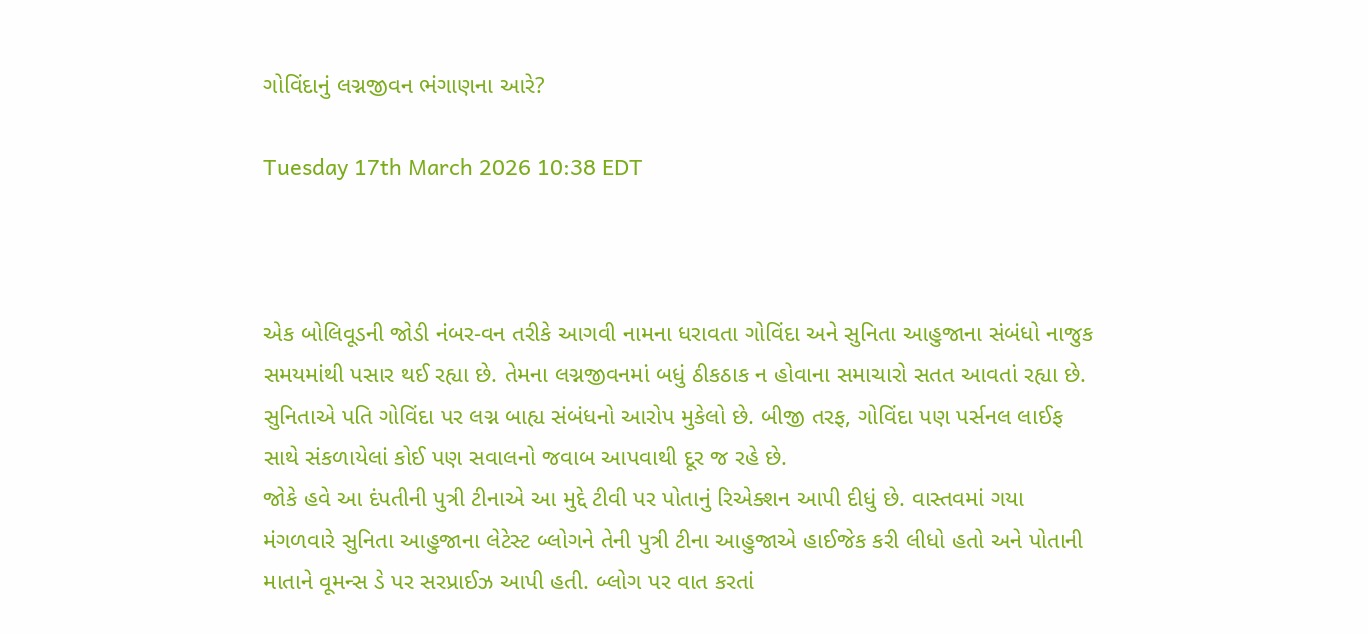ગોવિંદાનું લગ્નજીવન ભંગાણના આરે?

Tuesday 17th March 2026 10:38 EDT



એક બોલિવૂડની જોડી નંબર-વન તરીકે આગવી નામના ધરાવતા ગોવિંદા અને સુનિતા આહુજાના સંબંધો નાજુક સમયમાંથી પસાર થઈ રહ્યા છે. તેમના લગ્નજીવનમાં બધું ઠીકઠાક ન હોવાના સમાચારો સતત આવતાં રહ્યા છે. સુનિતાએ પતિ ગોવિંદા પર લગ્ન બાહ્ય સંબંધનો આરોપ મુકેલો છે. બીજી તરફ, ગોવિંદા પણ પર્સનલ લાઈફ સાથે સંકળાયેલાં કોઈ પણ સવાલનો જવાબ આપવાથી દૂર જ રહે છે.
જોકે હવે આ દંપતીની પુત્રી ટીનાએ આ મુદ્દે ટીવી પર પોતાનું રિએક્શન આપી દીધું છે. વાસ્તવમાં ગયા મંગળવારે સુનિતા આહુજાના લેટેસ્ટ બ્લોગને તેની પુત્રી ટીના આહુજાએ હાઈજેક કરી લીધો હતો અને પોતાની માતાને વૂમન્સ ડે પર સરપ્રાઈઝ આપી હતી. બ્લોગ પર વાત કરતાં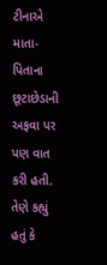ટીનાએ માતા-પિતાના છૂટાછેડાની અફવા પર પણ વાત કરી હતી. તેણે કહ્યું હતું કે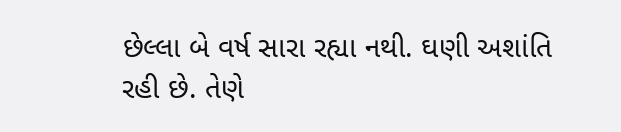છેલ્લા બે વર્ષ સારા રહ્યા નથી. ઘણી અશાંતિ રહી છે. તેણે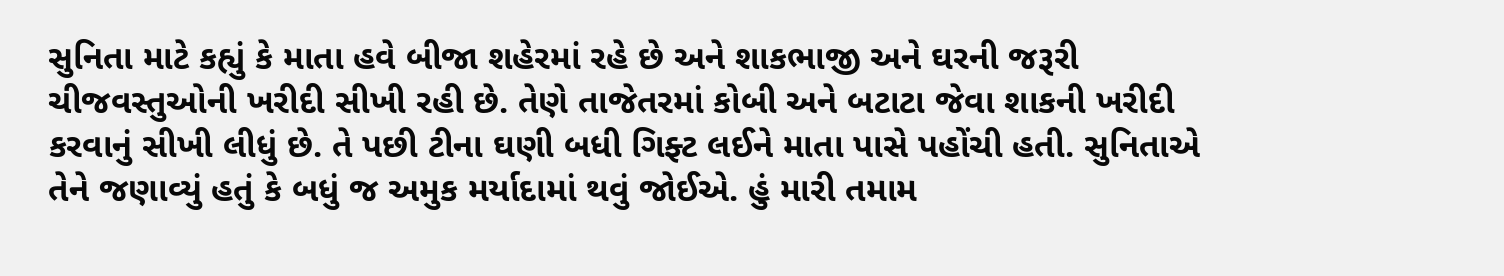સુનિતા માટે કહ્યું કે માતા હવે બીજા શહેરમાં રહે છે અને શાકભાજી અને ઘરની જરૂરી ચીજવસ્તુઓની ખરીદી સીખી રહી છે. તેણે તાજેતરમાં કોબી અને બટાટા જેવા શાકની ખરીદી કરવાનું સીખી લીધું છે. તે પછી ટીના ઘણી બધી ગિફ્ટ લઈને માતા પાસે પહોંચી હતી. સુનિતાએ તેને જણાવ્યું હતું કે બધું જ અમુક મર્યાદામાં થવું જોઈએ. હું મારી તમામ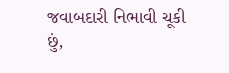જવાબદારી નિભાવી ચૂકી છું,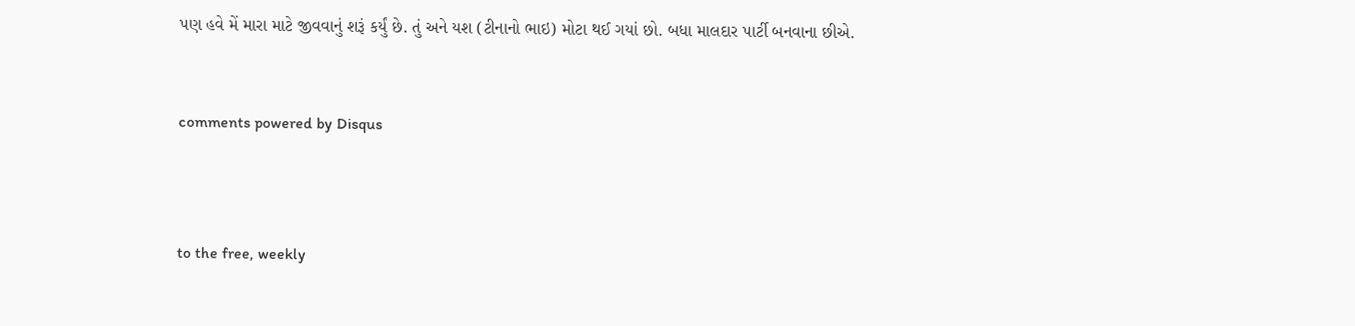પણ હવે મેં મારા માટે જીવવાનું શરૂં કર્યું છે. તું અને યશ (ટીનાનો ભાઇ) મોટા થઈ ગયાં છો. બધા માલદાર પાર્ટી બનવાના છીએ.


comments powered by Disqus



to the free, weekly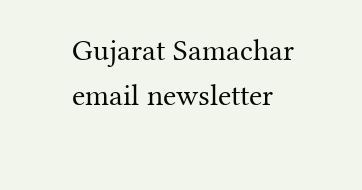Gujarat Samachar email newsletter